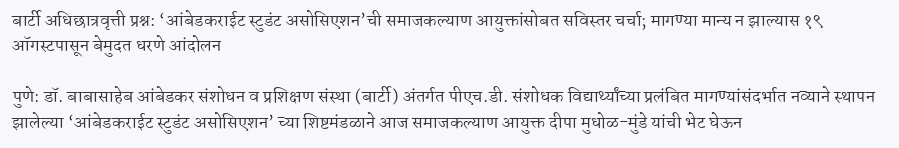बार्टी अधिछात्रवृत्ती प्रश्न: ‘आंबेडकराईट स्टुडंट असोसिएशन’ची समाजकल्याण आयुक्तांसोबत सविस्तर चर्चा; मागण्या मान्य न झाल्यास १९ ऑगस्टपासून बेमुदत धरणे आंदोलन

पुणे: डॉ. बाबासाहेब आंबेडकर संशोधन व प्रशिक्षण संस्था (बार्टी) अंतर्गत पीएच.डी. संशोधक विद्यार्थ्यांच्या प्रलंबित मागण्यांसंदर्भात नव्याने स्थापन झालेल्या ‘आंबेडकराईट स्टुडंट असोसिएशन’ च्या शिष्टमंडळाने आज समाजकल्याण आयुक्त दीपा मुधोळ-मुंडे यांची भेट घेऊन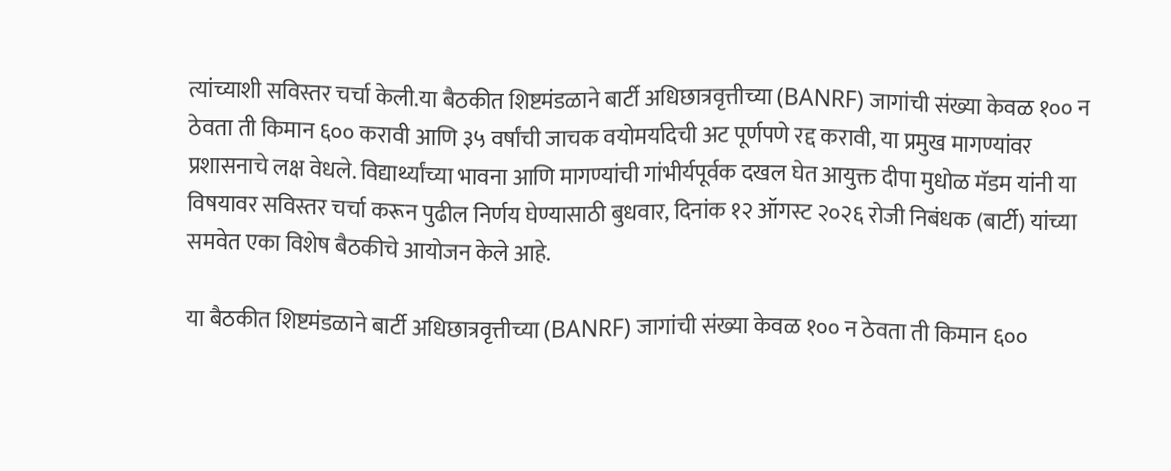त्यांच्याशी सविस्तर चर्चा केली.या बैठकीत शिष्टमंडळाने बार्टी अधिछात्रवृत्तीच्या (BANRF) जागांची संख्या केवळ १०० न ठेवता ती किमान ६०० करावी आणि ३५ वर्षांची जाचक वयोमर्यादेची अट पूर्णपणे रद्द करावी, या प्रमुख मागण्यांवर प्रशासनाचे लक्ष वेधले. विद्यार्थ्यांच्या भावना आणि मागण्यांची गांभीर्यपूर्वक दखल घेत आयुक्त दीपा मुधोळ मॅडम यांनी या विषयावर सविस्तर चर्चा करून पुढील निर्णय घेण्यासाठी बुधवार, दिनांक १२ ऑगस्ट २०२६ रोजी निबंधक (बार्टी) यांच्या समवेत एका विशेष बैठकीचे आयोजन केले आहे.

या बैठकीत शिष्टमंडळाने बार्टी अधिछात्रवृत्तीच्या (BANRF) जागांची संख्या केवळ १०० न ठेवता ती किमान ६००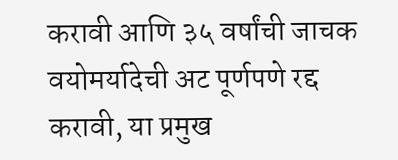करावी आणि ३५ वर्षांची जाचक वयोमर्यादेची अट पूर्णपणे रद्द करावी, या प्रमुख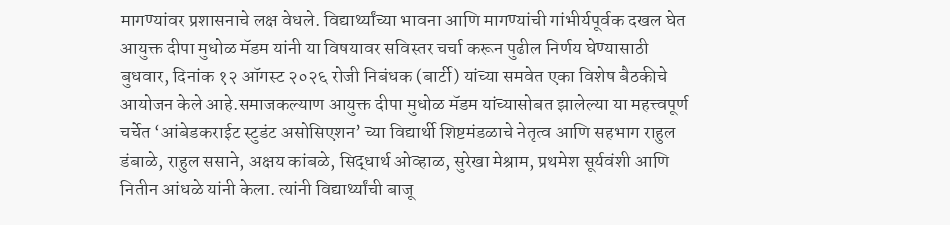मागण्यांवर प्रशासनाचे लक्ष वेधले. विद्यार्थ्यांच्या भावना आणि मागण्यांची गांभीर्यपूर्वक दखल घेत आयुक्त दीपा मुधोळ मॅडम यांनी या विषयावर सविस्तर चर्चा करून पुढील निर्णय घेण्यासाठी बुधवार, दिनांक १२ ऑगस्ट २०२६ रोजी निबंधक (बार्टी) यांच्या समवेत एका विशेष बैठकीचे आयोजन केले आहे.समाजकल्याण आयुक्त दीपा मुधोळ मॅडम यांच्यासोबत झालेल्या या महत्त्वपूर्ण चर्चेत ‘आंबेडकराईट स्टुडंट असोसिएशन’ च्या विद्यार्थी शिष्टमंडळाचे नेतृत्व आणि सहभाग राहुल डंबाळे, राहुल ससाने, अक्षय कांबळे, सिद्धार्थ ओव्हाळ, सुरेखा मेश्राम, प्रथमेश सूर्यवंशी आणि नितीन आंधळे यांनी केला. त्यांनी विद्यार्थ्यांची बाजू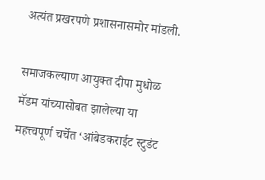अत्यंत प्रखरपणे प्रशासनासमोर मांडली.

समाजकल्याण आयुक्त दीपा मुधोळ मॅडम यांच्यासोबत झालेल्या या महत्त्वपूर्ण चर्चेत ‘आंबेडकराईट स्टुडंट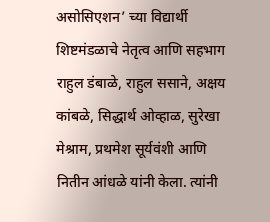असोसिएशन’ च्या विद्यार्थी शिष्टमंडळाचे नेतृत्व आणि सहभाग राहुल डंबाळे, राहुल ससाने, अक्षय कांबळे, सिद्धार्थ ओव्हाळ, सुरेखा मेश्राम, प्रथमेश सूर्यवंशी आणि नितीन आंधळे यांनी केला. त्यांनी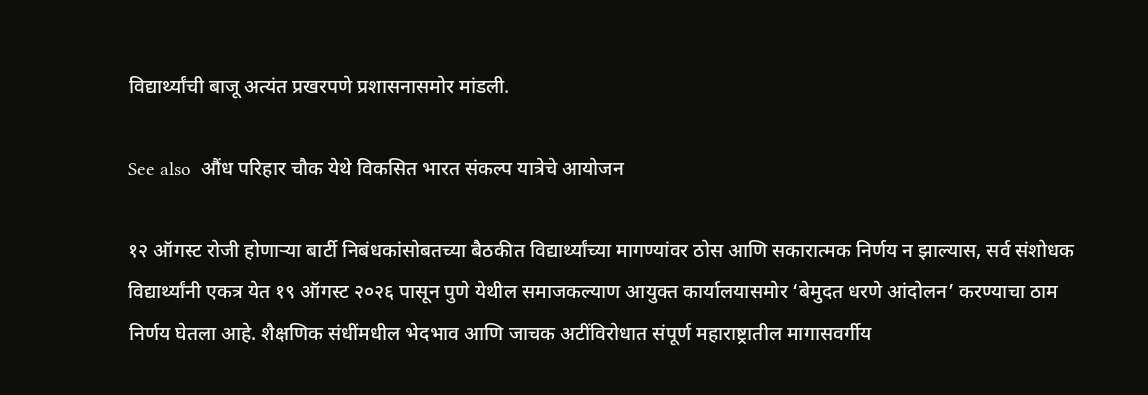विद्यार्थ्यांची बाजू अत्यंत प्रखरपणे प्रशासनासमोर मांडली.

See also  औंध परिहार चौक येथे विकसित भारत संकल्प यात्रेचे आयोजन

१२ ऑगस्ट रोजी होणाऱ्या बार्टी निबंधकांसोबतच्या बैठकीत विद्यार्थ्यांच्या मागण्यांवर ठोस आणि सकारात्मक निर्णय न झाल्यास, सर्व संशोधक विद्यार्थ्यांनी एकत्र येत १९ ऑगस्ट २०२६ पासून पुणे येथील समाजकल्याण आयुक्त कार्यालयासमोर ‘बेमुदत धरणे आंदोलन’ करण्याचा ठाम निर्णय घेतला आहे. शैक्षणिक संधींमधील भेदभाव आणि जाचक अटींविरोधात संपूर्ण महाराष्ट्रातील मागासवर्गीय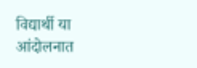विद्यार्थी या आंदोलनात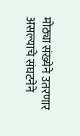मोठ्या संख्येने उतरणार असल्याचे संघटनेने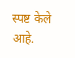स्पष्ट केले आहे.